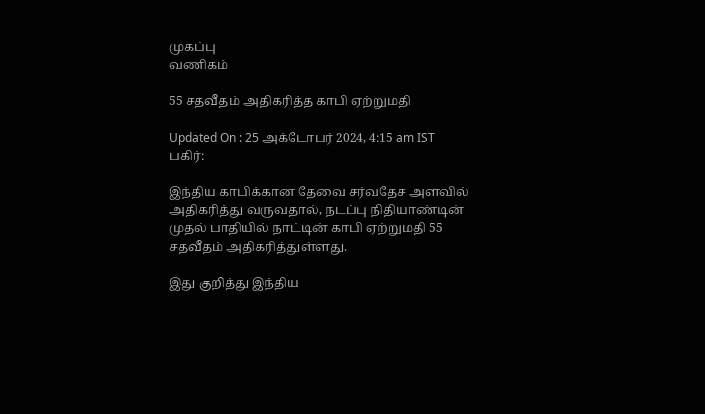முகப்பு
வணிகம்

55 சதவீதம் அதிகரித்த காபி ஏற்றுமதி

Updated On : 25 அக்டோபர் 2024, 4:15 am IST
பகிர்:

இந்திய காபிக்கான தேவை சர்வதேச அளவில் அதிகரித்து வருவதால், நடப்பு நிதியாண்டின் முதல் பாதியில் நாட்டின் காபி ஏற்றுமதி 55 சதவீதம் அதிகரித்துள்ளது.

இது குறித்து இந்திய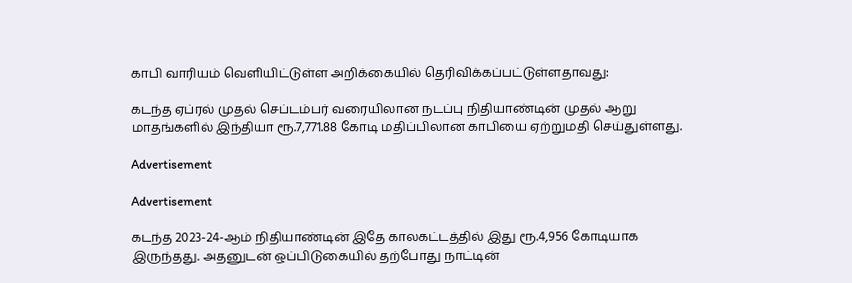காபி வாரியம் வெளியிட்டுள்ள அறிக்கையில் தெரிவிக்கப்பட்டுள்ளதாவது:

கடந்த ஏப்ரல் முதல் செப்டம்பர் வரையிலான நடப்பு நிதியாண்டின் முதல் ஆறு மாதங்களில் இந்தியா ரூ.7,771.88 கோடி மதிப்பிலான காபியை ஏற்றுமதி செய்துள்ளது.

Advertisement

Advertisement

கடந்த 2023-24-ஆம் நிதியாண்டின் இதே காலகட்டத்தில் இது ரூ.4,956 கோடியாக இருந்தது. அதனுடன் ஒப்பிடுகையில் தற்போது நாட்டின்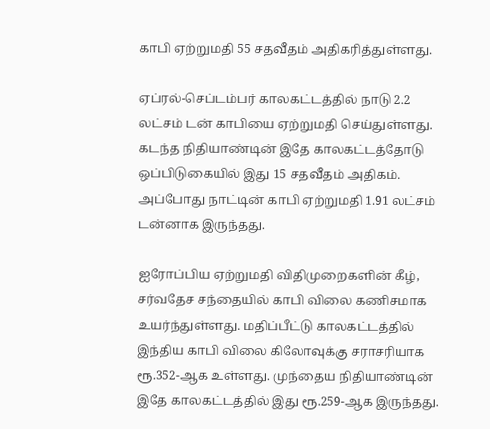காபி ஏற்றுமதி 55 சதவீதம் அதிகரித்துள்ளது.

ஏப்ரல்-செப்டம்பர் காலகட்டத்தில் நாடு 2.2 லட்சம் டன் காபியை ஏற்றுமதி செய்துள்ளது. கடந்த நிதியாண்டின் இதே காலகட்டத்தோடு ஒப்பிடுகையில் இது 15 சதவீதம் அதிகம். அப்போது நாட்டின் காபி ஏற்றுமதி 1.91 லட்சம் டன்னாக இருந்தது.

ஐரோப்பிய ஏற்றுமதி விதிமுறைகளின் கீழ், சர்வதேச சந்தையில் காபி விலை கணிசமாக உயர்ந்துள்ளது. மதிப்பீட்டு காலகட்டத்தில் இந்திய காபி விலை கிலோவுக்கு சராசரியாக ரூ.352-ஆக உள்ளது. முந்தைய நிதியாண்டின் இதே காலகட்டத்தில் இது ரூ.259-ஆக இருந்தது.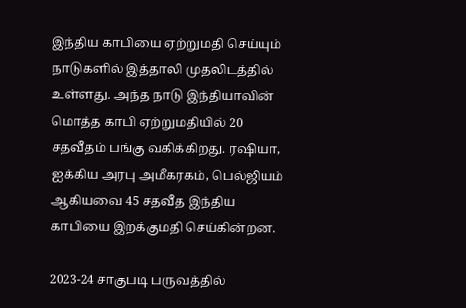இந்திய காபியை ஏற்றுமதி செய்யும் நாடுகளில் இத்தாலி முதலிடத்தில் உள்ளது. அந்த நாடு இந்தியாவின் மொத்த காபி ஏற்றுமதியில் 20 சதவீதம் பங்கு வகிக்கிறது. ரஷியா, ஐக்கிய அரபு அமீகரகம், பெல்ஜியம் ஆகியவை 45 சதவீத இந்திய காபியை இறக்குமதி செய்கின்றன.

2023-24 சாகுபடி பருவத்தில்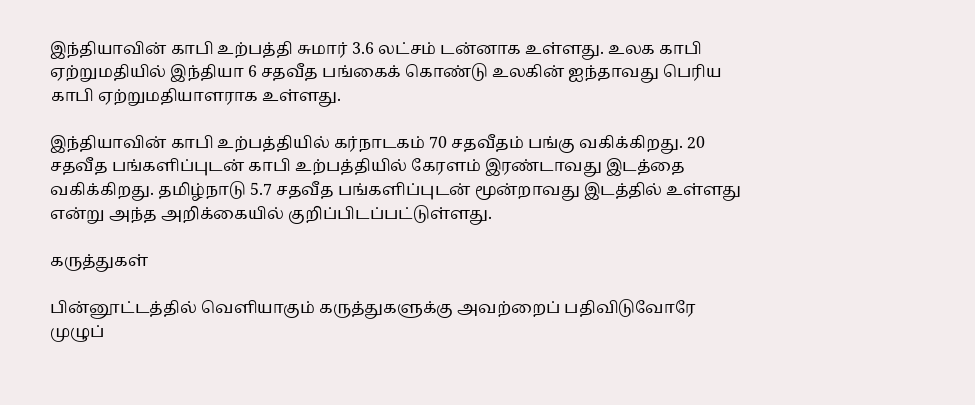இந்தியாவின் காபி உற்பத்தி சுமார் 3.6 லட்சம் டன்னாக உள்ளது. உலக காபி ஏற்றுமதியில் இந்தியா 6 சதவீத பங்கைக் கொண்டு உலகின் ஐந்தாவது பெரிய காபி ஏற்றுமதியாளராக உள்ளது.

இந்தியாவின் காபி உற்பத்தியில் கர்நாடகம் 70 சதவீதம் பங்கு வகிக்கிறது. 20 சதவீத பங்களிப்புடன் காபி உற்பத்தியில் கேரளம் இரண்டாவது இடத்தை வகிக்கிறது. தமிழ்நாடு 5.7 சதவீத பங்களிப்புடன் மூன்றாவது இடத்தில் உள்ளது என்று அந்த அறிக்கையில் குறிப்பிடப்பட்டுள்ளது.

கருத்துகள்

பின்னூட்டத்தில் வெளியாகும் கருத்துகளுக்கு அவற்றைப் பதிவிடுவோரே முழுப்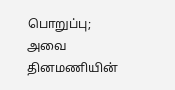பொறுப்பு; அவை தினமணியின்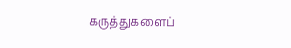கருத்துகளைப்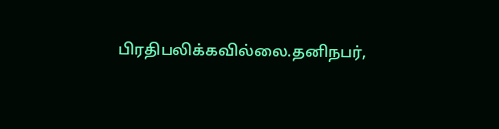பிரதிபலிக்கவில்லை.தனிநபர்,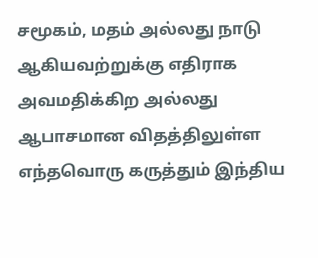சமூகம், மதம் அல்லது நாடு ஆகியவற்றுக்கு எதிராக அவமதிக்கிற அல்லது ஆபாசமான விதத்திலுள்ள எந்தவொரு கருத்தும் இந்திய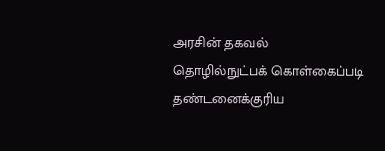அரசின் தகவல் தொழில்நுட்பக் கொள்கைப்படி தண்டனைக்குரிய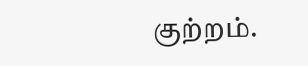குற்றம்.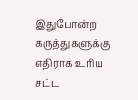இதுபோன்ற கருத்துகளுக்கு எதிராக உரிய சட்ட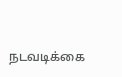நடவடிக்கை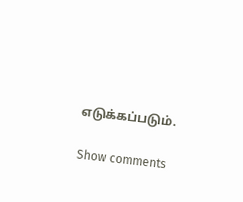எடுக்கப்படும்.

Show comments